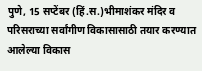पुणे, 15 सप्टेंबर (हिं.स.)भीमाशंकर मंदिर व परिसराच्या सर्वांगीण विकासासाठी तयार करण्यात आलेल्या विकास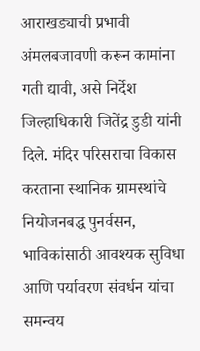आराखड्याची प्रभावी अंमलबजावणी करून कामांना गती द्यावी, असे निर्देश जिल्हाधिकारी जितेंद्र डुडी यांनी दिले. मंदिर परिसराचा विकास करताना स्थानिक ग्रामस्थांचे नियोजनबद्ध पुनर्वसन, भाविकांसाठी आवश्यक सुविधा आणि पर्यावरण संवर्धन यांचा समन्वय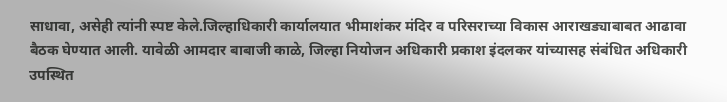साधावा, असेही त्यांनी स्पष्ट केले.जिल्हाधिकारी कार्यालयात भीमाशंकर मंदिर व परिसराच्या विकास आराखड्याबाबत आढावा बैठक घेण्यात आली. यावेळी आमदार बाबाजी काळे, जिल्हा नियोजन अधिकारी प्रकाश इंदलकर यांच्यासह संबंधित अधिकारी उपस्थित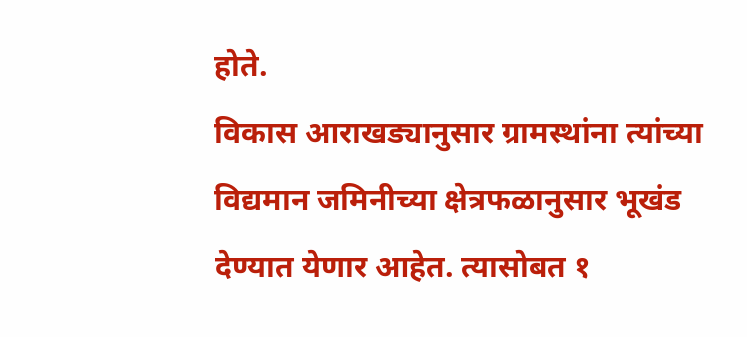होते.
विकास आराखड्यानुसार ग्रामस्थांना त्यांच्या विद्यमान जमिनीच्या क्षेत्रफळानुसार भूखंड देण्यात येणार आहेत. त्यासोबत १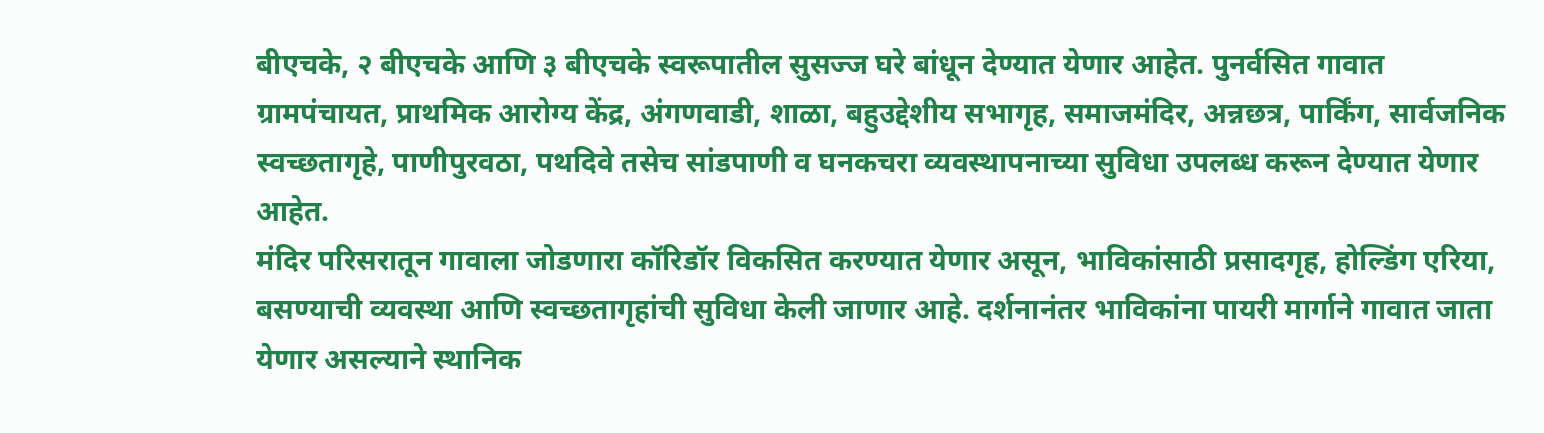बीएचके, २ बीएचके आणि ३ बीएचके स्वरूपातील सुसज्ज घरे बांधून देण्यात येणार आहेत. पुनर्वसित गावात ग्रामपंचायत, प्राथमिक आरोग्य केंद्र, अंगणवाडी, शाळा, बहुउद्देशीय सभागृह, समाजमंदिर, अन्नछत्र, पार्किंग, सार्वजनिक स्वच्छतागृहे, पाणीपुरवठा, पथदिवे तसेच सांडपाणी व घनकचरा व्यवस्थापनाच्या सुविधा उपलब्ध करून देण्यात येणार आहेत.
मंदिर परिसरातून गावाला जोडणारा कॉरिडॉर विकसित करण्यात येणार असून, भाविकांसाठी प्रसादगृह, होल्डिंग एरिया, बसण्याची व्यवस्था आणि स्वच्छतागृहांची सुविधा केली जाणार आहे. दर्शनानंतर भाविकांना पायरी मार्गाने गावात जाता येणार असल्याने स्थानिक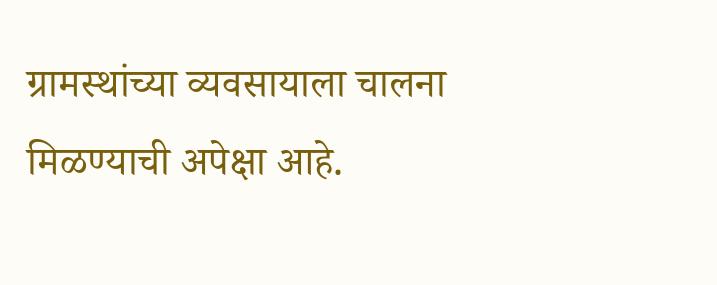ग्रामस्थांच्या व्यवसायाला चालना मिळण्याची अपेक्षा आहे.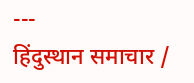---
हिंदुस्थान समाचार /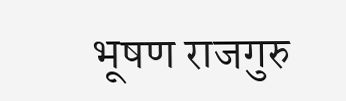भूषण राजगुरु